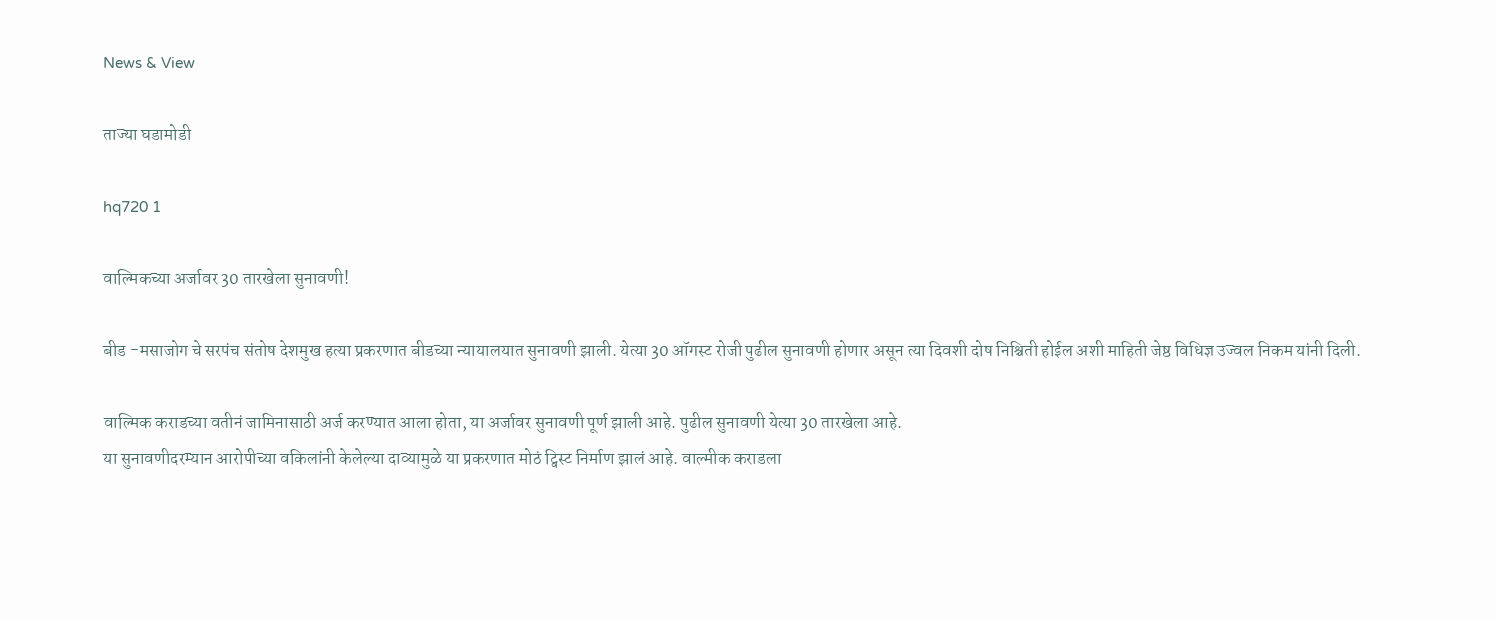News & View

ताज्या घडामोडी

hq720 1

वाल्मिकच्या अर्जावर 30 तारखेला सुनावणी!

बीड -मसाजोग चे सरपंच संतोष देशमुख हत्या प्रकरणात बीडच्या न्यायालयात सुनावणी झाली. येत्या 30 ऑगस्ट रोजी पुढील सुनावणी होणार असून त्या दिवशी दोष निश्चिती होईल अशी माहिती जेष्ठ विधिज्ञ उज्वल निकम यांनी दिली.

वाल्मिक कराडच्या वतीनं जामिनासाठी अर्ज करण्यात आला होता, या अर्जावर सुनावणी पूर्ण झाली आहे. पुढील सुनावणी येत्या 30 तारखेला आहे.
या सुनावणीदरम्यान आरोपीच्या वकिलांनी केलेल्या दाव्यामुळे या प्रकरणात मोठं ट्विस्ट निर्माण झालं आहे. वाल्मीक कराडला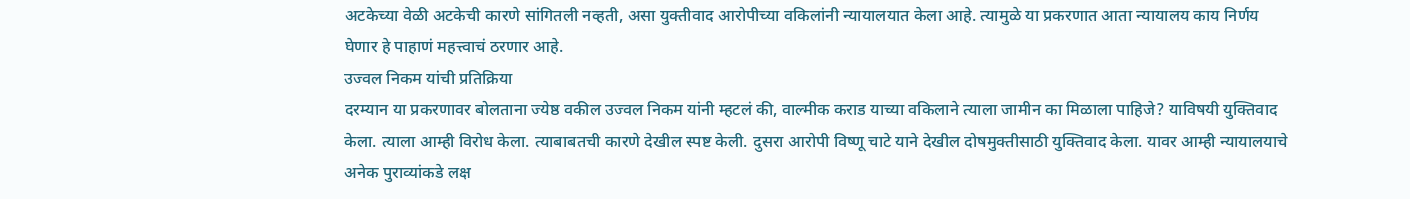अटकेच्या वेळी अटकेची कारणे सांगितली नव्हती, असा युक्तीवाद आरोपीच्या वकिलांनी न्यायालयात केला आहे. त्यामुळे या प्रकरणात आता न्यायालय काय निर्णय घेणार हे पाहाणं महत्त्वाचं ठरणार आहे.
उज्वल निकम यांची प्रतिक्रिया
दरम्यान या प्रकरणावर बोलताना ज्येष्ठ वकील उज्वल निकम यांनी म्हटलं की, वाल्मीक कराड याच्या वकिलाने त्याला जामीन का मिळाला पाहिजे? याविषयी युक्तिवाद केला. त्याला आम्ही विरोध केला. त्याबाबतची कारणे देखील स्पष्ट केली. दुसरा आरोपी विष्णू चाटे याने देखील दोषमुक्तीसाठी युक्तिवाद केला. यावर आम्ही न्यायालयाचे अनेक पुराव्यांकडे लक्ष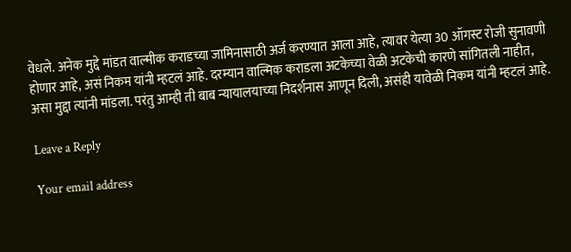वेधले. अनेक मुद्दे मांडत वाल्मीक कराडच्या जामिनासाठी अर्ज करण्यात आला आहे, त्यावर येत्या 30 ऑगस्ट रोजी सुनावणी होणार आहे, असं निकम यांनी म्हटलं आहे. दरम्यान वाल्मिक कराडला अटकेच्या वेळी अटकेची कारणे सांगितली नाहीत, असा मुद्दा त्यांनी मांडला. परंतु आम्ही ती बाब न्यायालयाच्या निदर्शनास आणून दिली, असंही यावेळी निकम यांनी म्हटलं आहे.

Leave a Reply

Your email address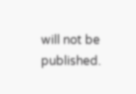will not be published.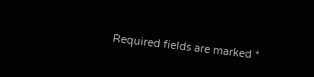Required fields are marked *